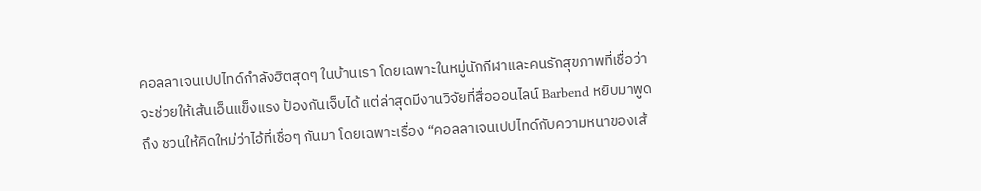คอลลาเจนเปปไทด์กำลังฮิตสุดๆ ในบ้านเรา โดยเฉพาะในหมู่นักกีฬาและคนรักสุขภาพที่เชื่อว่าจะช่วยให้เส้นเอ็นแข็งแรง ป้องกันเจ็บได้ แต่ล่าสุดมีงานวิจัยที่สื่อออนไลน์ Barbend หยิบมาพูดถึง ชวนให้คิดใหม่ว่าไอ้ที่เชื่อๆ กันมา โดยเฉพาะเรื่อง “คอลลาเจนเปปไทด์กับความหนาของเส้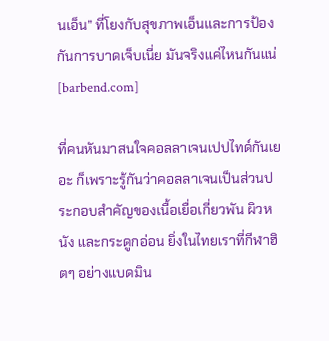นเอ็น” ที่โยงกับสุขภาพเอ็นและการป้องกันการบาดเจ็บเนี่ย มันจริงแค่ไหนกันแน่ [barbend.com]

ที่คนหันมาสนใจคอลลาเจนเปปไทด์กันเยอะ ก็เพราะรู้กันว่าคอลลาเจนเป็นส่วนประกอบสำคัญของเนื้อเยื่อเกี่ยวพัน ผิวหนัง และกระดูกอ่อน ยิ่งในไทยเราที่กีฬาฮิตๆ อย่างแบดมิน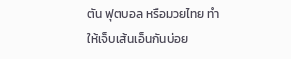ตัน ฟุตบอล หรือมวยไทย ทำให้เจ็บเส้นเอ็นกันบ่อย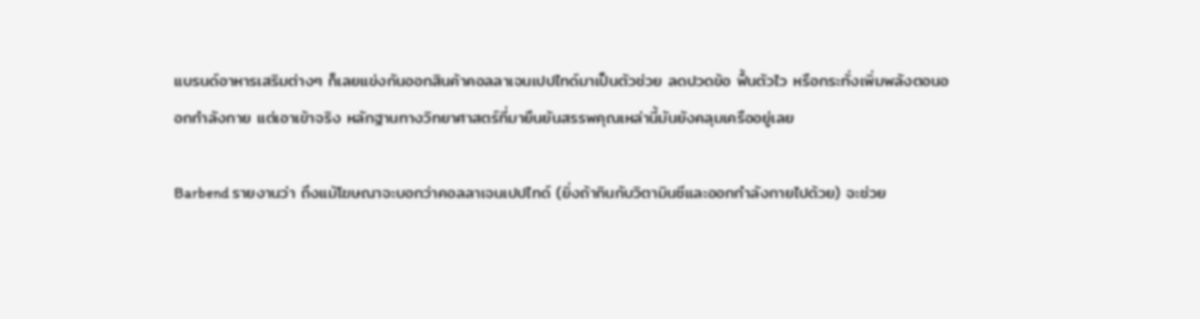แบรนด์อาหารเสริมต่างๆ ก็เลยแข่งกันออกสินค้าคอลลาเจนเปปไทด์มาเป็นตัวช่วย ลดปวดข้อ ฟื้นตัวไว หรือกระทั่งเพิ่มพลังตอนออกกำลังกาย แต่เอาเข้าจริง หลักฐานทางวิทยาศาสตร์ที่มายืนยันสรรพคุณเหล่านี้มันยังคลุมเครืออยู่เลย

Barbend รายงานว่า ถึงแม้โฆษณาจะบอกว่าคอลลาเจนเปปไทด์ (ยิ่งถ้ากินกับวิตามินซีและออกกำลังกายไปด้วย) จะช่วย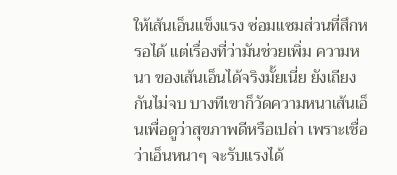ให้เส้นเอ็นแข็งแรง ซ่อมแซมส่วนที่สึกหรอได้ แต่เรื่องที่ว่ามันช่วยเพิ่ม ความหนา ของเส้นเอ็นได้จริงมั้ยเนี่ย ยังเถียงกันไม่จบ บางทีเขาก็วัดความหนาเส้นเอ็นเพื่อดูว่าสุขภาพดีหรือเปล่า เพราะเชื่อว่าเอ็นหนาๆ จะรับแรงได้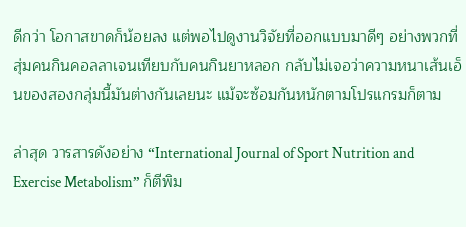ดีกว่า โอกาสขาดก็น้อยลง แต่พอไปดูงานวิจัยที่ออกแบบมาดีๆ อย่างพวกที่สุ่มคนกินคอลลาเจนเทียบกับคนกินยาหลอก กลับไม่เจอว่าความหนาเส้นเอ็นของสองกลุ่มนี้มันต่างกันเลยนะ แม้จะซ้อมกันหนักตามโปรแกรมก็ตาม

ล่าสุด วารสารดังอย่าง “International Journal of Sport Nutrition and Exercise Metabolism” ก็ตีพิม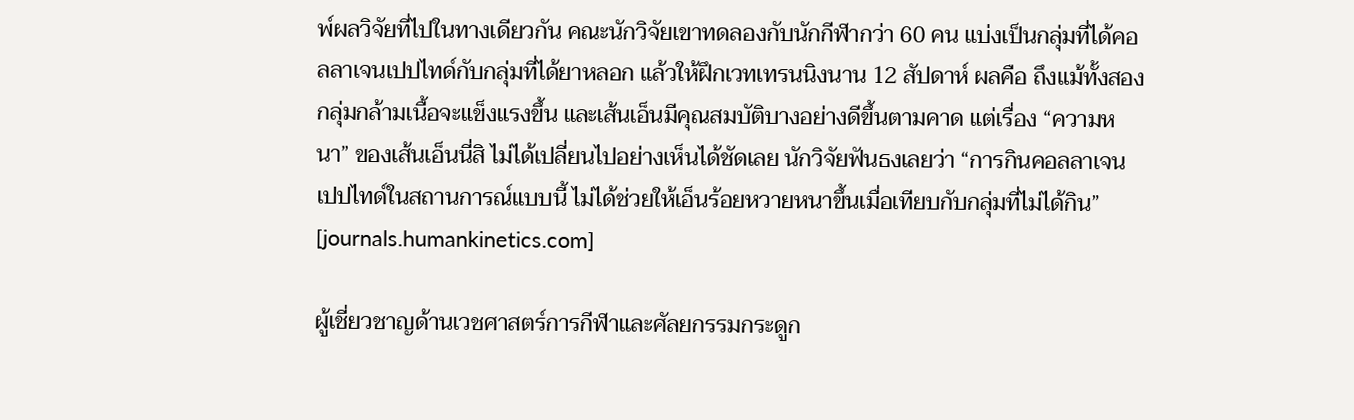พ์ผลวิจัยที่ไปในทางเดียวกัน คณะนักวิจัยเขาทดลองกับนักกีฬากว่า 60 คน แบ่งเป็นกลุ่มที่ได้คอลลาเจนเปปไทด์กับกลุ่มที่ได้ยาหลอก แล้วให้ฝึกเวทเทรนนิงนาน 12 สัปดาห์ ผลคือ ถึงแม้ทั้งสองกลุ่มกล้ามเนื้อจะแข็งแรงขึ้น และเส้นเอ็นมีคุณสมบัติบางอย่างดีขึ้นตามคาด แต่เรื่อง “ความหนา” ของเส้นเอ็นนี่สิ ไม่ได้เปลี่ยนไปอย่างเห็นได้ชัดเลย นักวิจัยฟันธงเลยว่า “การกินคอลลาเจนเปปไทด์ในสถานการณ์แบบนี้ ไม่ได้ช่วยให้เอ็นร้อยหวายหนาขึ้นเมื่อเทียบกับกลุ่มที่ไม่ได้กิน” [journals.humankinetics.com]

ผู้เชี่ยวชาญด้านเวชศาสตร์การกีฬาและศัลยกรรมกระดูก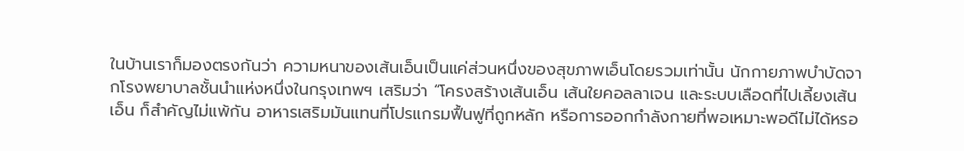ในบ้านเราก็มองตรงกันว่า ความหนาของเส้นเอ็นเป็นแค่ส่วนหนึ่งของสุขภาพเอ็นโดยรวมเท่านั้น นักกายภาพบำบัดจากโรงพยาบาลชั้นนำแห่งหนึ่งในกรุงเทพฯ เสริมว่า “โครงสร้างเส้นเอ็น เส้นใยคอลลาเจน และระบบเลือดที่ไปเลี้ยงเส้นเอ็น ก็สำคัญไม่แพ้กัน อาหารเสริมมันแทนที่โปรแกรมฟื้นฟูที่ถูกหลัก หรือการออกกำลังกายที่พอเหมาะพอดีไม่ได้หรอ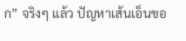ก” จริงๆ แล้ว ปัญหาเส้นเอ็นขอ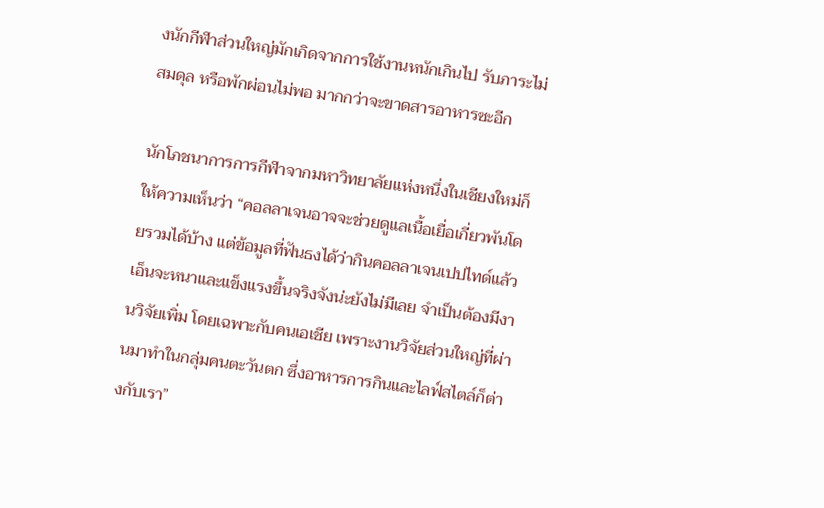งนักกีฬาส่วนใหญ่มักเกิดจากการใช้งานหนักเกินไป รับภาระไม่สมดุล หรือพักผ่อนไม่พอ มากกว่าจะขาดสารอาหารซะอีก

นักโภชนาการการกีฬาจากมหาวิทยาลัยแห่งหนึ่งในเชียงใหม่ก็ให้ความเห็นว่า “คอลลาเจนอาจจะช่วยดูแลเนื้อเยื่อเกี่ยวพันโดยรวมได้บ้าง แต่ข้อมูลที่ฟันธงได้ว่ากินคอลลาเจนเปปไทด์แล้วเอ็นจะหนาและแข็งแรงขึ้นจริงจังน่ะยังไม่มีเลย จำเป็นต้องมีงานวิจัยเพิ่ม โดยเฉพาะกับคนเอเชีย เพราะงานวิจัยส่วนใหญ่ที่ผ่านมาทำในกลุ่มคนตะวันตก ซึ่งอาหารการกินและไลฟ์สไตล์ก็ต่างกับเรา”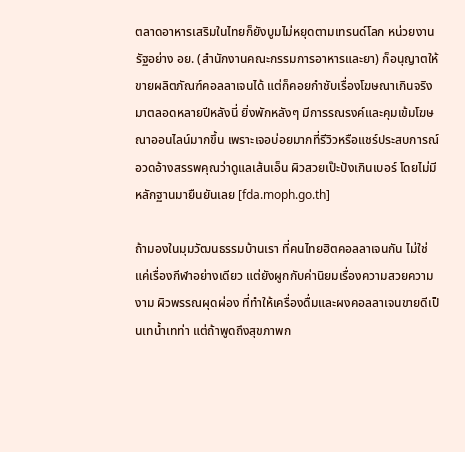ตลาดอาหารเสริมในไทยก็ยังบูมไม่หยุดตามเทรนด์โลก หน่วยงานรัฐอย่าง อย. (สำนักงานคณะกรรมการอาหารและยา) ก็อนุญาตให้ขายผลิตภัณฑ์คอลลาเจนได้ แต่ก็คอยกำชับเรื่องโฆษณาเกินจริงมาตลอดหลายปีหลังนี่ ยิ่งพักหลังๆ มีการรณรงค์และคุมเข้มโฆษณาออนไลน์มากขึ้น เพราะเจอบ่อยมากที่รีวิวหรือแชร์ประสบการณ์อวดอ้างสรรพคุณว่าดูแลเส้นเอ็น ผิวสวยเป๊ะปังเกินเบอร์ โดยไม่มีหลักฐานมายืนยันเลย [fda.moph.go.th]

ถ้ามองในมุมวัฒนธรรมบ้านเรา ที่คนไทยฮิตคอลลาเจนกัน ไม่ใช่แค่เรื่องกีฬาอย่างเดียว แต่ยังผูกกับค่านิยมเรื่องความสวยความงาม ผิวพรรณผุดผ่อง ที่ทำให้เครื่องดื่มและผงคอลลาเจนขายดีเป็นเทน้ำเทท่า แต่ถ้าพูดถึงสุขภาพก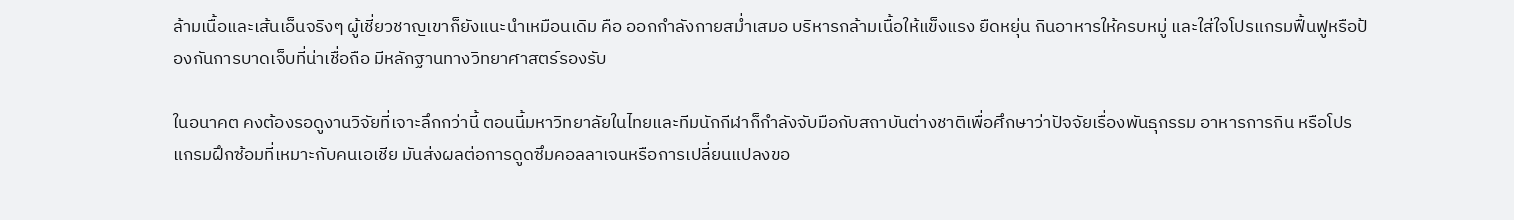ล้ามเนื้อและเส้นเอ็นจริงๆ ผู้เชี่ยวชาญเขาก็ยังแนะนำเหมือนเดิม คือ ออกกำลังกายสม่ำเสมอ บริหารกล้ามเนื้อให้แข็งแรง ยืดหยุ่น กินอาหารให้ครบหมู่ และใส่ใจโปรแกรมฟื้นฟูหรือป้องกันการบาดเจ็บที่น่าเชื่อถือ มีหลักฐานทางวิทยาศาสตร์รองรับ

ในอนาคต คงต้องรอดูงานวิจัยที่เจาะลึกกว่านี้ ตอนนี้มหาวิทยาลัยในไทยและทีมนักกีฬาก็กำลังจับมือกับสถาบันต่างชาติเพื่อศึกษาว่าปัจจัยเรื่องพันธุกรรม อาหารการกิน หรือโปรแกรมฝึกซ้อมที่เหมาะกับคนเอเชีย มันส่งผลต่อการดูดซึมคอลลาเจนหรือการเปลี่ยนแปลงขอ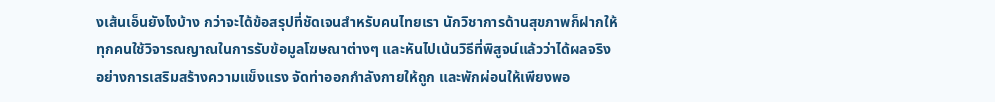งเส้นเอ็นยังไงบ้าง กว่าจะได้ข้อสรุปที่ชัดเจนสำหรับคนไทยเรา นักวิชาการด้านสุขภาพก็ฝากให้ทุกคนใช้วิจารณญาณในการรับข้อมูลโฆษณาต่างๆ และหันไปเน้นวิธีที่พิสูจน์แล้วว่าได้ผลจริง อย่างการเสริมสร้างความแข็งแรง จัดท่าออกกำลังกายให้ถูก และพักผ่อนให้เพียงพอ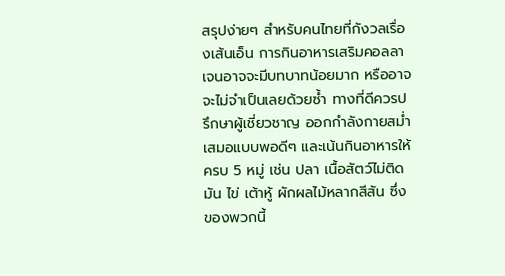สรุปง่ายๆ สำหรับคนไทยที่กังวลเรื่องเส้นเอ็น การกินอาหารเสริมคอลลาเจนอาจจะมีบทบาทน้อยมาก หรืออาจจะไม่จำเป็นเลยด้วยซ้ำ ทางที่ดีควรปรึกษาผู้เชี่ยวชาญ ออกกำลังกายสม่ำเสมอแบบพอดีๆ และเน้นกินอาหารให้ครบ 5 หมู่ เช่น ปลา เนื้อสัตว์ไม่ติดมัน ไข่ เต้าหู้ ผักผลไม้หลากสีสัน ซึ่งของพวกนี้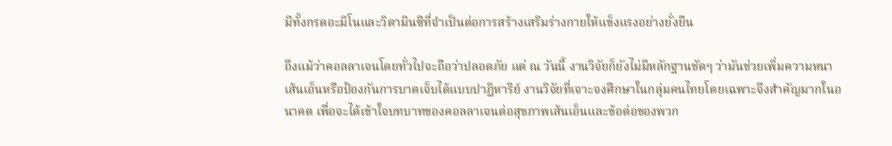มีทั้งกรดอะมิโนและวิตามินซีที่จำเป็นต่อการสร้างเสริมร่างกายให้แข็งแรงอย่างยั่งยืน

ถึงแม้ว่าคอลลาเจนโดยทั่วไปจะถือว่าปลอดภัย แต่ ณ วันนี้ งานวิจัยก็ยังไม่มีหลักฐานชัดๆ ว่ามันช่วยเพิ่มความหนาเส้นเอ็นหรือป้องกันการบาดเจ็บได้แบบปาฏิหาริย์ งานวิจัยที่เจาะจงศึกษาในกลุ่มคนไทยโดยเฉพาะจึงสำคัญมากในอนาคต เพื่อจะได้เข้าใจบทบาทของคอลลาเจนต่อสุขภาพเส้นเอ็นและข้อต่อของพวก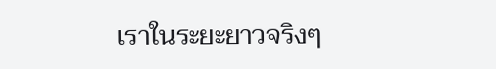เราในระยะยาวจริงๆ